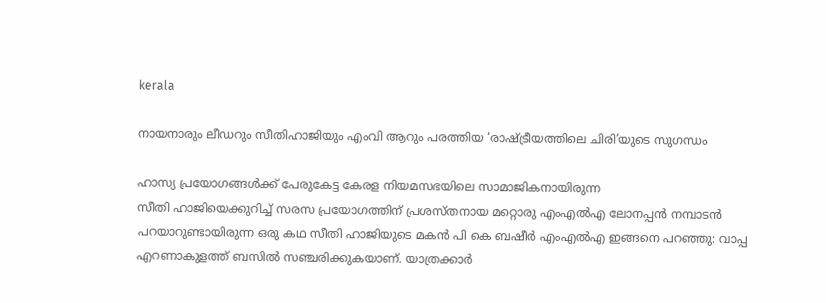kerala

നായനാരും ലീഡറും സീതിഹാജിയും എംവി ആറും പരത്തിയ ‘രാഷ്ട്രീയത്തിലെ ചിരി’യുടെ സുഗന്ധം

ഹാസ്യ പ്രയോഗങ്ങൾക്ക് പേരുകേട്ട കേരള നിയമസഭയിലെ സാമാജികനായിരുന്ന
സീതി ഹാജിയെക്കുറിച്ച് സരസ പ്രയോഗത്തിന് പ്രശസ്തനായ മറ്റൊരു എംഎൽഎ ലോനപ്പൻ നമ്പാടൻ പറയാറുണ്ടായിരുന്ന ഒരു കഥ സീതി ഹാജിയുടെ മകൻ പി കെ ബഷീർ എംഎൽഎ ഇങ്ങനെ പറഞ്ഞു: വാപ്പ എറണാകുളത്ത് ബസിൽ സഞ്ചരിക്കുകയാണ്. യാത്രക്കാർ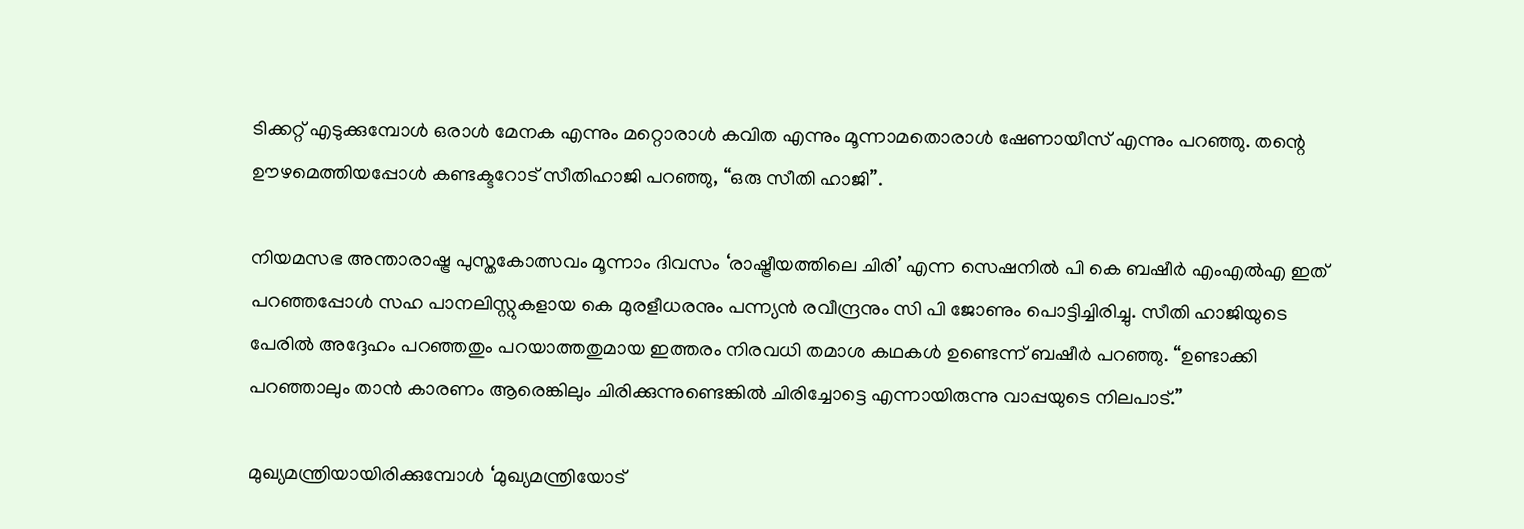ടിക്കറ്റ് എടുക്കുമ്പോൾ ഒരാൾ മേനക എന്നും മറ്റൊരാൾ കവിത എന്നും മൂന്നാമതൊരാൾ ഷേണായീസ് എന്നും പറഞ്ഞു. തന്റെ ഊഴമെത്തിയപ്പോൾ കണ്ടക്ടറോട് സീതിഹാജി പറഞ്ഞു, “ഒരു സീതി ഹാജി”.

നിയമസഭ അന്താരാഷ്ട്ര പുസ്തകോത്സവം മൂന്നാം ദിവസം ‘രാഷ്ട്രീയത്തിലെ ചിരി’ എന്ന സെഷനിൽ പി കെ ബഷീർ എംഎൽഎ ഇത് പറഞ്ഞപ്പോൾ സഹ പാനലിസ്റ്റുകളായ കെ മുരളീധരനും പന്ന്യൻ രവീന്ദ്രനും സി പി ജോണും പൊട്ടിച്ചിരിച്ചു. സീതി ഹാജിയുടെ പേരിൽ അദ്ദേഹം പറഞ്ഞതും പറയാത്തതുമായ ഇത്തരം നിരവധി തമാശ കഥകൾ ഉണ്ടെന്ന് ബഷീർ പറഞ്ഞു. “ഉണ്ടാക്കി പറഞ്ഞാലും താൻ കാരണം ആരെങ്കിലും ചിരിക്കുന്നുണ്ടെങ്കിൽ ചിരിച്ചോട്ടെ എന്നായിരുന്നു വാപ്പയുടെ നിലപാട്.”

മുഖ്യമന്ത്രിയായിരിക്കുമ്പോൾ ‘മുഖ്യമന്ത്രിയോട്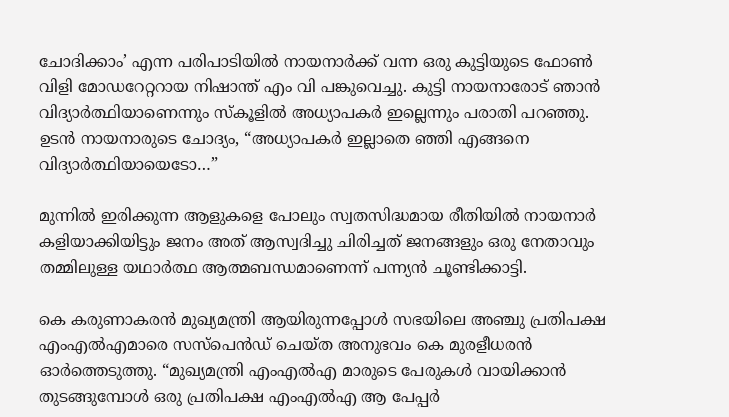ചോദിക്കാം’ എന്ന പരിപാടിയിൽ നായനാർക്ക് വന്ന ഒരു കുട്ടിയുടെ ഫോൺ വിളി മോഡറേറ്ററായ നിഷാന്ത് എം വി പങ്കുവെച്ചു. കുട്ടി നായനാരോട് ഞാൻ വിദ്യാർത്ഥിയാണെന്നും സ്കൂളിൽ അധ്യാപകർ ഇല്ലെന്നും പരാതി പറഞ്ഞു. ഉടൻ നായനാരുടെ ചോദ്യം, “അധ്യാപകർ ഇല്ലാതെ ഞ്ഞി എങ്ങനെ വിദ്യാർത്ഥിയായെടോ…”

മുന്നിൽ ഇരിക്കുന്ന ആളുകളെ പോലും സ്വതസിദ്ധമായ രീതിയിൽ നായനാർ കളിയാക്കിയിട്ടും ജനം അത്‌ ആസ്വദിച്ചു ചിരിച്ചത് ജനങ്ങളും ഒരു നേതാവും തമ്മിലുള്ള യഥാർത്ഥ ആത്മബന്ധമാണെന്ന് പന്ന്യൻ ചൂണ്ടിക്കാട്ടി.

കെ കരുണാകരൻ മുഖ്യമന്ത്രി ആയിരുന്നപ്പോൾ സഭയിലെ അഞ്ചു പ്രതിപക്ഷ എംഎൽഎമാരെ സസ്പെൻഡ് ചെയ്ത അനുഭവം കെ മുരളീധരൻ ഓർത്തെടുത്തു. “മുഖ്യമന്ത്രി എംഎൽഎ മാരുടെ പേരുകൾ വായിക്കാൻ തുടങ്ങുമ്പോൾ ഒരു പ്രതിപക്ഷ എംഎൽഎ ആ പേപ്പർ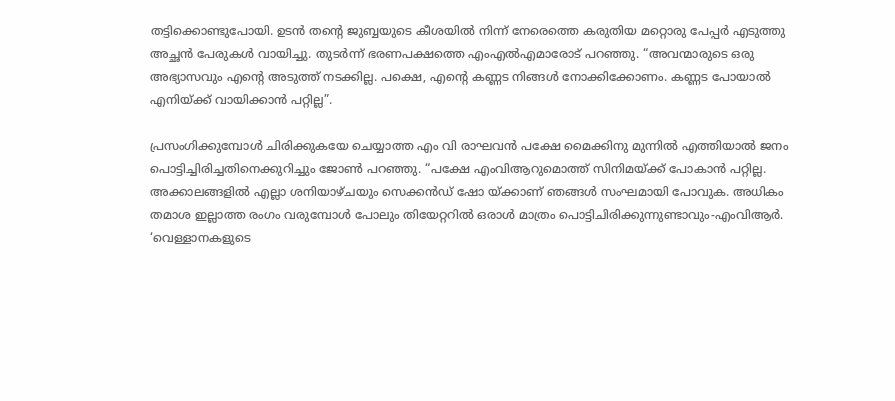തട്ടിക്കൊണ്ടുപോയി. ഉടൻ തന്റെ ജുബ്ബയുടെ കീശയിൽ നിന്ന് നേരെത്തെ കരുതിയ മറ്റൊരു പേപ്പർ എടുത്തു അച്ഛൻ പേരുകൾ വായിച്ചു. തുടർന്ന് ഭരണപക്ഷത്തെ എംഎൽഎമാരോട് പറഞ്ഞു. “അവന്മാരുടെ ഒരു അഭ്യാസവും എന്റെ അടുത്ത് നടക്കില്ല. പക്ഷെ, എന്റെ കണ്ണട നിങ്ങൾ നോക്കിക്കോണം. കണ്ണട പോയാൽ എനിയ്ക്ക് വായിക്കാൻ പറ്റില്ല”.

പ്രസംഗിക്കുമ്പോൾ ചിരിക്കുകയേ ചെയ്യാത്ത എം വി രാഘവൻ പക്ഷേ മൈക്കിനു മുന്നിൽ എത്തിയാൽ ജനം പൊട്ടിച്ചിരിച്ചതിനെക്കുറിച്ചും ജോൺ പറഞ്ഞു. “പക്ഷേ എംവിആറുമൊത്ത് സിനിമയ്ക്ക് പോകാൻ പറ്റില്ല. അക്കാലങ്ങളിൽ എല്ലാ ശനിയാഴ്ചയും സെക്കൻഡ് ഷോ യ്ക്കാണ് ഞങ്ങൾ സംഘമായി പോവുക. അധികം തമാശ ഇല്ലാത്ത രംഗം വരുമ്പോൾ പോലും തിയേറ്ററിൽ ഒരാൾ മാത്രം പൊട്ടിചിരിക്കുന്നുണ്ടാവും-എംവിആർ. ‘വെള്ളാനകളുടെ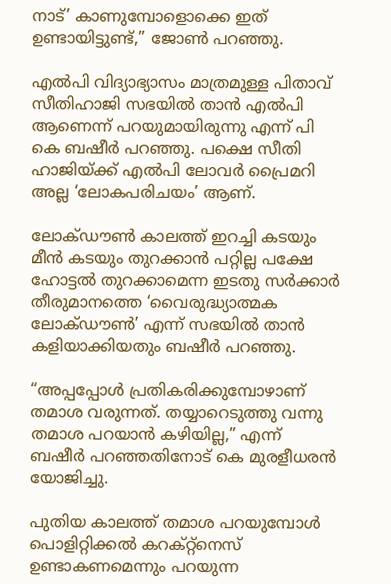നാട്‌’ കാണുമ്പോളൊക്കെ ഇത് ഉണ്ടായിട്ടുണ്ട്,” ജോൺ പറഞ്ഞു.

എൽപി വിദ്യാഭ്യാസം മാത്രമുള്ള പിതാവ് സീതിഹാജി സഭയിൽ താൻ എൽപി ആണെന്ന് പറയുമായിരുന്നു എന്ന് പി കെ ബഷീർ പറഞ്ഞു. പക്ഷെ സീതി ഹാജിയ്ക്ക് എൽപി ലോവർ പ്രൈമറി അല്ല ‘ലോകപരിചയം’ ആണ്.

ലോക്ഡൗൺ കാലത്ത് ഇറച്ചി കടയും മീൻ കടയും തുറക്കാൻ പറ്റില്ല പക്ഷേ ഹോട്ടൽ തുറക്കാമെന്ന ഇടതു സർക്കാർ തീരുമാനത്തെ ‘വൈരുദ്ധ്യാത്മക ലോക്ഡൗൺ’ എന്ന് സഭയിൽ താൻ കളിയാക്കിയതും ബഷീർ പറഞ്ഞു.

“അപ്പപ്പോൾ പ്രതികരിക്കുമ്പോഴാണ് തമാശ വരുന്നത്. തയ്യാറെടുത്തു വന്നു തമാശ പറയാൻ കഴിയില്ല,” എന്ന് ബഷീർ പറഞ്ഞതിനോട് കെ മുരളീധരൻ യോജിച്ചു.

പുതിയ കാലത്ത് തമാശ പറയുമ്പോൾ പൊളിറ്റിക്കൽ കറക്റ്റ്നെസ് ഉണ്ടാകണമെന്നും പറയുന്ന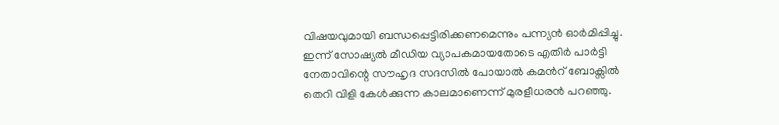വിഷയവുമായി ബന്ധപ്പെട്ടിരിക്കണമെന്നും പന്ന്യൻ ഓർമിപ്പിച്ചു.
ഇന്ന് സോഷ്യൽ മീഡിയ വ്യാപകമായതോടെ എതിർ പാർട്ടി നേതാവിന്റെ സൗഹൃദ സദസിൽ പോയാൽ കമൻറ് ബോക്സിൽ തെറി വിളി കേൾക്കുന്ന കാലമാണെന്ന് മുരളീധരൻ പറഞ്ഞു.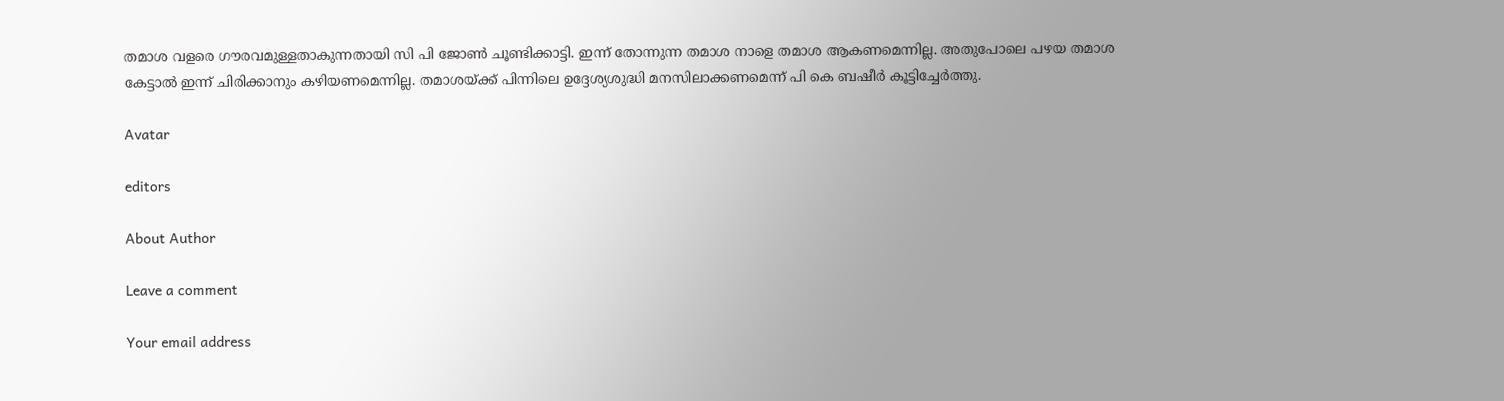തമാശ വളരെ ഗൗരവമുള്ളതാകുന്നതായി സി പി ജോൺ ചൂണ്ടിക്കാട്ടി. ഇന്ന് തോന്നുന്ന തമാശ നാളെ തമാശ ആകണമെന്നില്ല. അതുപോലെ പഴയ തമാശ കേട്ടാൽ ഇന്ന് ചിരിക്കാനും കഴിയണമെന്നില്ല. തമാശയ്ക്ക് പിന്നിലെ ഉദ്ദേശ്യശുദ്ധി മനസിലാക്കണമെന്ന് പി കെ ബഷീർ കൂട്ടിച്ചേർത്തു.

Avatar

editors

About Author

Leave a comment

Your email address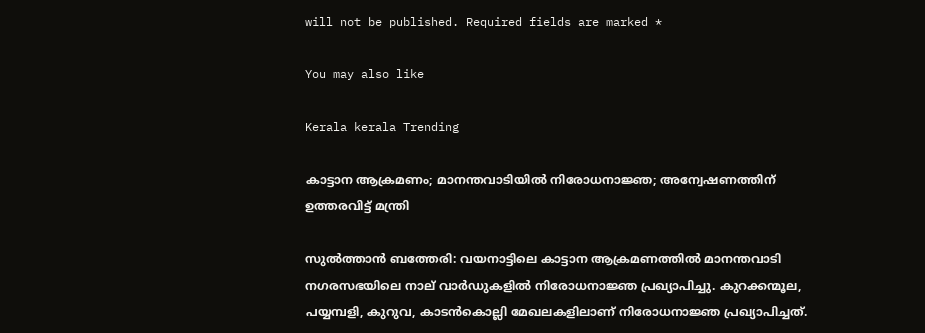will not be published. Required fields are marked *

You may also like

Kerala kerala Trending

കാട്ടാന ആക്രമണം; മാനന്തവാടിയില്‍ നിരോധനാജ്ഞ; അന്വേഷണത്തിന് ഉത്തരവിട്ട് മന്ത്രി

സുല്‍ത്താന്‍ ബത്തേരി: വയനാട്ടിലെ കാട്ടാന ആക്രമണത്തില്‍ മാനന്തവാടി നഗരസഭയിലെ നാല് വാര്‍ഡുകളില്‍ നിരോധനാജ്ഞ പ്രഖ്യാപിച്ചു. കുറക്കന്മൂല, പയ്യമ്പളി, കുറുവ, കാടന്‍കൊല്ലി മേഖലകളിലാണ് നിരോധനാജ്ഞ പ്രഖ്യാപിച്ചത്.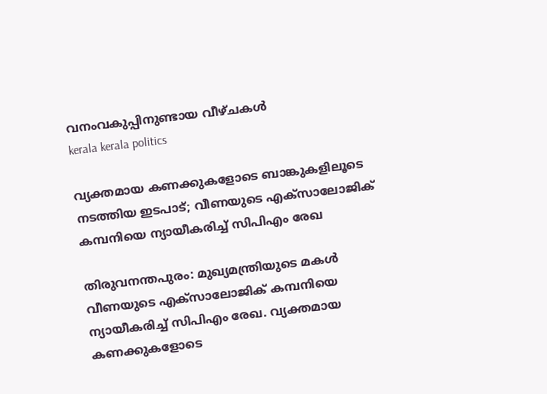വനംവകുപ്പിനുണ്ടായ വീഴ്ചകള്‍
kerala kerala politics

വ്യക്തമായ കണക്കുകളോടെ ബാങ്കുകളിലൂടെ നടത്തിയ ഇടപാട്; വീണയുടെ എക്‌സാലോജിക് കമ്പനിയെ ന്യായീകരിച്ച് സിപിഎം രേഖ

തിരുവനന്തപുരം: മുഖ്യമന്ത്രിയുടെ മകള്‍ വീണയുടെ എക്‌സാലോജിക് കമ്പനിയെ ന്യായീകരിച്ച് സിപിഎം രേഖ. വ്യക്തമായ കണക്കുകളോടെ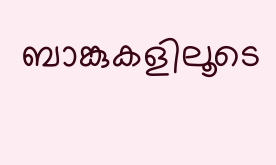ബാങ്കുകളിലൂടെ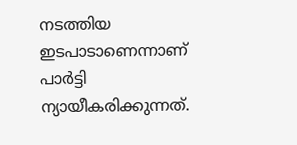നടത്തിയ ഇടപാടാണെന്നാണ് പാര്‍ട്ടി ന്യായീകരിക്കുന്നത്.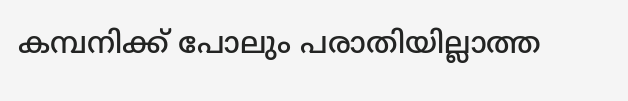കമ്പനിക്ക് പോലും പരാതിയില്ലാത്ത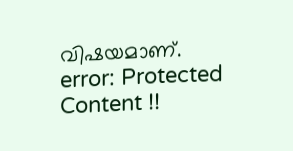വിഷയമാണ്.
error: Protected Content !!